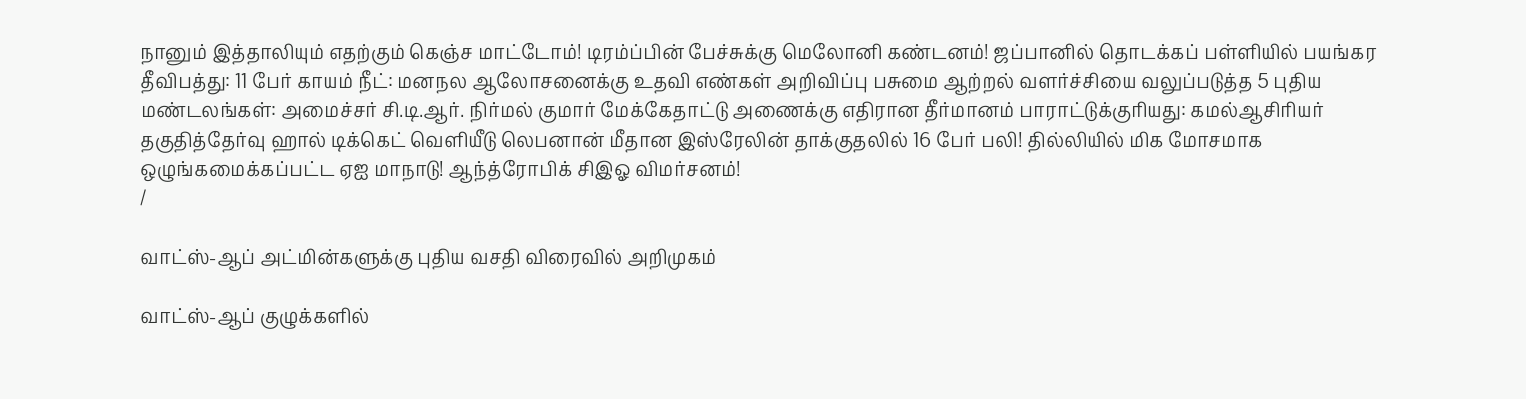நானும் இத்தாலியும் எதற்கும் கெஞ்ச மாட்டோம்! டிரம்ப்பின் பேச்சுக்கு மெலோனி கண்டனம்! ஜப்பானில் தொடக்கப் பள்ளியில் பயங்கர தீவிபத்து: 11 பேர் காயம் நீட்: மனநல ஆலோசனைக்கு உதவி எண்கள் அறிவிப்பு பசுமை ஆற்றல் வளர்ச்சியை வலுப்படுத்த 5 புதிய மண்டலங்கள்: அமைச்சர் சி.டி.ஆர். நிர்மல் குமார் மேக்கேதாட்டு அணைக்கு எதிரான தீர்மானம் பாராட்டுக்குரியது: கமல்ஆசிரியர் தகுதித்தேர்வு ஹால் டிக்கெட் வெளியீடு லெபனான் மீதான இஸ்ரேலின் தாக்குதலில் 16 பேர் பலி! தில்லியில் மிக மோசமாக ஒழுங்கமைக்கப்பட்ட ஏஐ மாநாடு! ஆந்த்ரோபிக் சிஇஓ விமர்சனம்!
/

வாட்ஸ்-ஆப் அட்மின்களுக்கு புதிய வசதி விரைவில் அறிமுகம்

வாட்ஸ்-ஆப் குழுக்களில்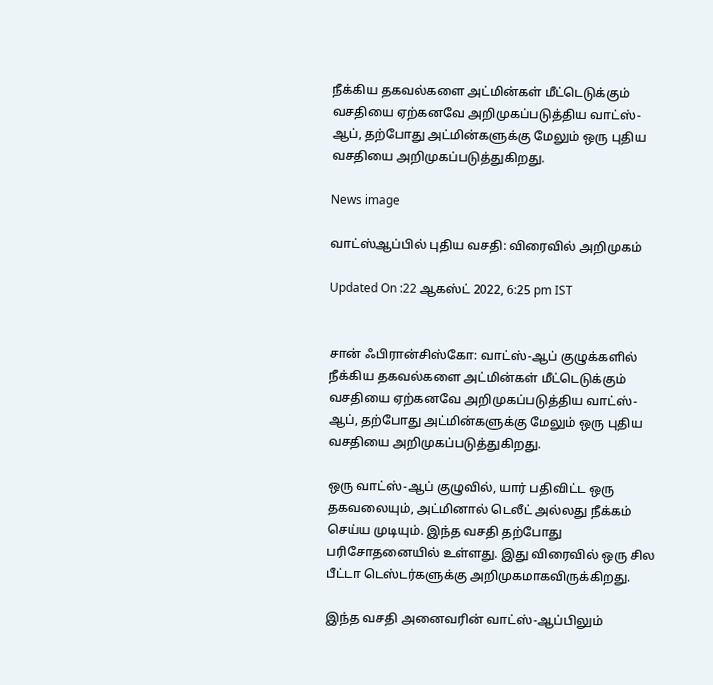நீக்கிய தகவல்களை அட்மின்கள் மீட்டெடுக்கும் வசதியை ஏற்கனவே அறிமுகப்படுத்திய வாட்ஸ்-ஆப், தற்போது அட்மின்களுக்கு மேலும் ஒரு புதிய வசதியை அறிமுகப்படுத்துகிறது.

News image

வாட்ஸ்ஆப்பில் புதிய வசதி: விரைவில் அறிமுகம்

Updated On :22 ஆகஸ்ட் 2022, 6:25 pm IST


சான் ஃபிரான்சிஸ்கோ: வாட்ஸ்-ஆப் குழுக்களில் நீக்கிய தகவல்களை அட்மின்கள் மீட்டெடுக்கும் வசதியை ஏற்கனவே அறிமுகப்படுத்திய வாட்ஸ்-ஆப், தற்போது அட்மின்களுக்கு மேலும் ஒரு புதிய வசதியை அறிமுகப்படுத்துகிறது.

ஒரு வாட்ஸ்-ஆப் குழுவில், யார் பதிவிட்ட ஒரு தகவலையும், அட்மினால் டெலீட் அல்லது நீக்கம் செய்ய முடியும். இந்த வசதி தற்போது பரிசோதனையில் உள்ளது. இது விரைவில் ஒரு சில பீட்டா டெஸ்டர்களுக்கு அறிமுகமாகவிருக்கிறது.

இந்த வசதி அனைவரின் வாட்ஸ்-ஆப்பிலும்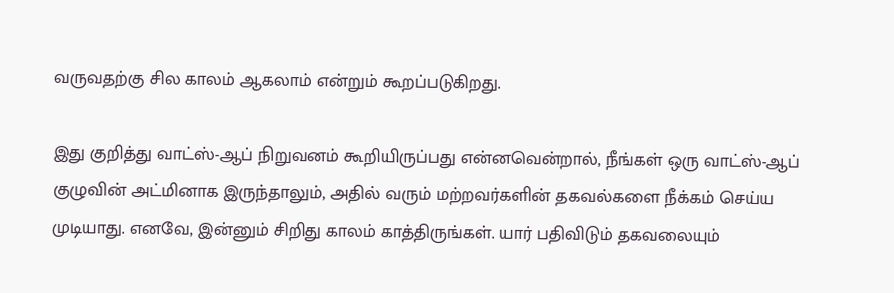வருவதற்கு சில காலம் ஆகலாம் என்றும் கூறப்படுகிறது.

இது குறித்து வாட்ஸ்-ஆப் நிறுவனம் கூறியிருப்பது என்னவென்றால், நீங்கள் ஒரு வாட்ஸ்-ஆப் குழுவின் அட்மினாக இருந்தாலும், அதில் வரும் மற்றவர்களின் தகவல்களை நீக்கம் செய்ய முடியாது. எனவே, இன்னும் சிறிது காலம் காத்திருங்கள். யார் பதிவிடும் தகவலையும்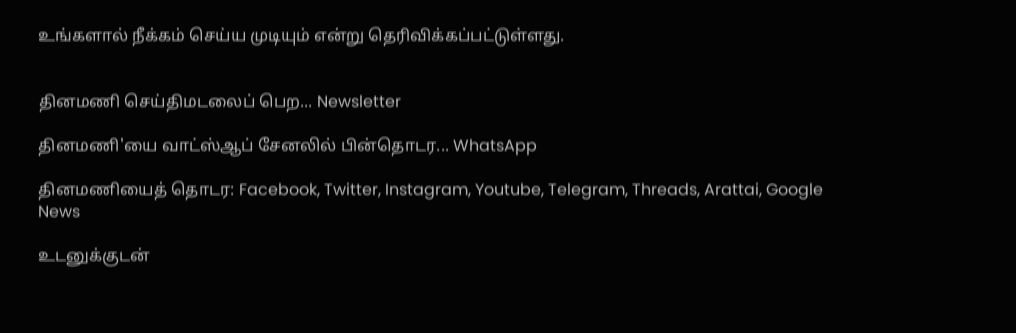உங்களால் நீக்கம் செய்ய முடியும் என்று தெரிவிக்கப்பட்டுள்ளது.


தினமணி செய்திமடலைப் பெற... Newsletter

தினமணி'யை வாட்ஸ்ஆப் சேனலில் பின்தொடர... WhatsApp

தினமணியைத் தொடர: Facebook, Twitter, Instagram, Youtube, Telegram, Threads, Arattai, Google News

உடனுக்குடன்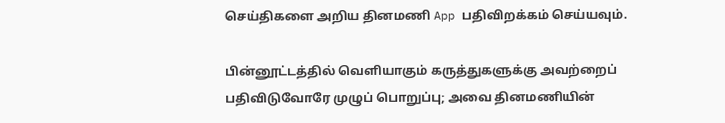செய்திகளை அறிய தினமணி App பதிவிறக்கம் செய்யவும்.

பின்னூட்டத்தில் வெளியாகும் கருத்துகளுக்கு அவற்றைப் பதிவிடுவோரே முழுப் பொறுப்பு; அவை தினமணியின்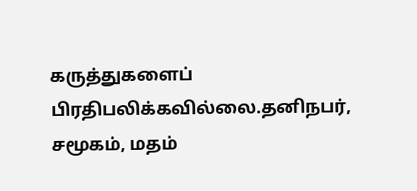கருத்துகளைப் பிரதிபலிக்கவில்லை.தனிநபர், சமூகம், மதம்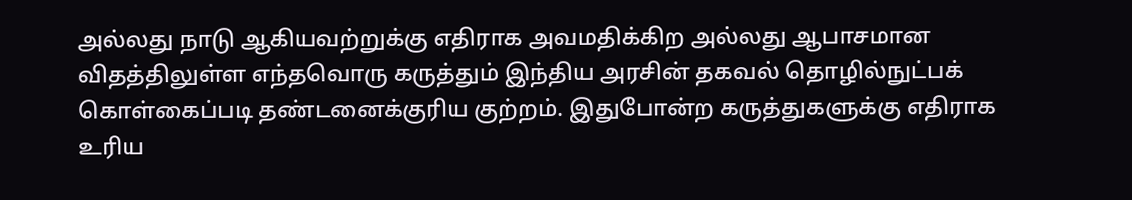அல்லது நாடு ஆகியவற்றுக்கு எதிராக அவமதிக்கிற அல்லது ஆபாசமான விதத்திலுள்ள எந்தவொரு கருத்தும் இந்திய அரசின் தகவல் தொழில்நுட்பக் கொள்கைப்படி தண்டனைக்குரிய குற்றம். இதுபோன்ற கருத்துகளுக்கு எதிராக உரிய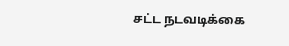சட்ட நடவடிக்கை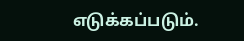எடுக்கப்படும்.